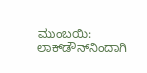ಮುಂಬಯಿ: ಲಾಕ್‍ಡೌನ್‍ನಿಂದಾಗಿ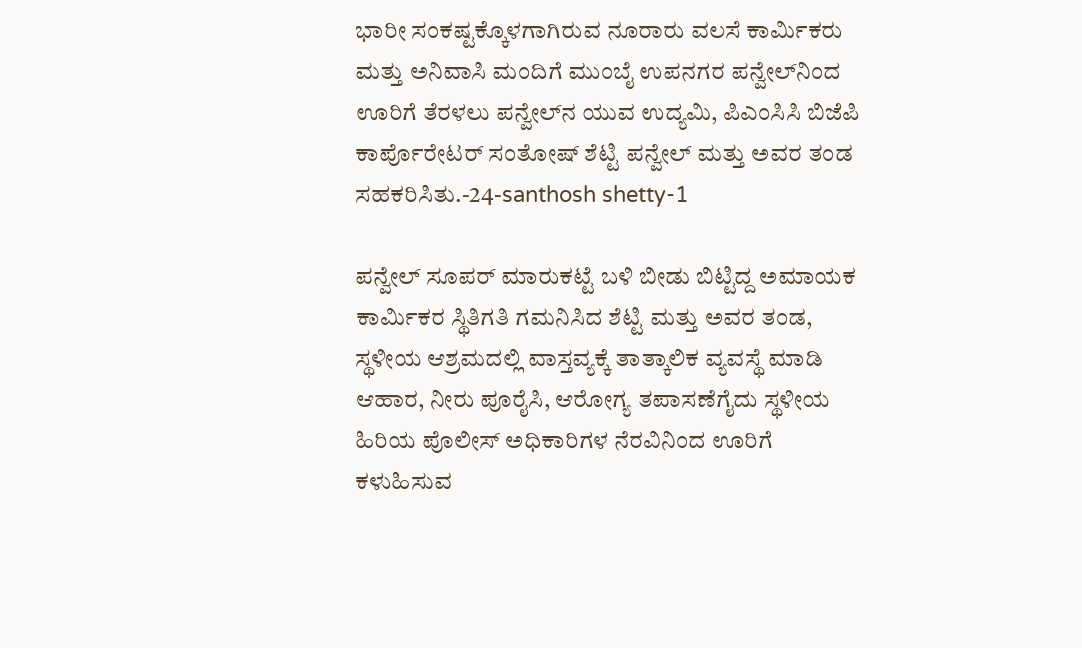ಭಾರೀ ಸಂಕಷ್ಟಕ್ಕೊಳಗಾಗಿರುವ ನೂರಾರು ವಲಸೆ ಕಾರ್ಮಿಕರು ಮತ್ತು ಅನಿವಾಸಿ ಮಂದಿಗೆ ಮುಂಬೈ ಉಪನಗರ ಪನ್ವೇಲ್‍ನಿಂದ ಊರಿಗೆ ತೆರಳಲು ಪನ್ವೇಲ್‍ನ ಯುವ ಉದ್ಯಮಿ, ಪಿಎಂಸಿಸಿ ಬಿಜೆಪಿ ಕಾರ್ಪೊರೇಟರ್ ಸಂತೋಷ್ ಶೆಟ್ಟಿ ಪನ್ವೇಲ್ ಮತ್ತು ಅವರ ತಂಡ ಸಹಕರಿಸಿತು.-24-santhosh shetty-1

ಪನ್ವೇಲ್ ಸೂಪರ್ ಮಾರುಕಟ್ಟೆ ಬಳಿ ಬೀಡು ಬಿಟ್ಟಿದ್ದ ಅಮಾಯಕ ಕಾರ್ಮಿಕರ ಸ್ಥಿತಿಗತಿ ಗಮನಿಸಿದ ಶೆಟ್ಟಿ ಮತ್ತು ಅವರ ತಂಡ, ಸ್ಥಳೀಯ ಆಶ್ರಮದಲ್ಲಿ ವಾಸ್ತವ್ಯಕ್ಕೆ ತಾತ್ಕಾಲಿಕ ವ್ಯವಸ್ಥೆ ಮಾಡಿ ಆಹಾರ, ನೀರು ಪೂರೈಸಿ, ಆರೋಗ್ಯ ತಪಾಸಣೆಗೈದು ಸ್ಥಳೀಯ ಹಿರಿಯ ಪೊಲೀಸ್ ಅಧಿಕಾರಿಗಳ ನೆರವಿನಿಂದ ಊರಿಗೆ ಕಳುಹಿಸುವ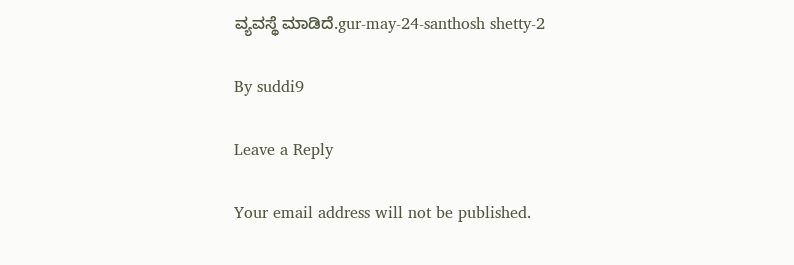ವ್ಯವಸ್ಥೆ ಮಾಡಿದೆ.gur-may-24-santhosh shetty-2

By suddi9

Leave a Reply

Your email address will not be published.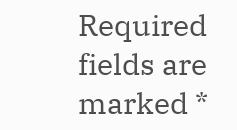Required fields are marked *